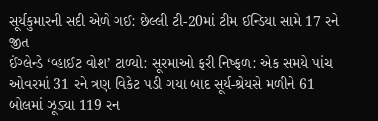સૂર્યકુમારની સદી એળે ગઈ: છેલ્લી ટી-20માં ટીમ ઈન્ડિયા સામે 17 રને જીત
ઈંગ્લેન્ડે ‘વ્હાઈટ વોશ’ ટાળ્યો: સૂરમાઓ ફરી નિષ્ફળ: એક સમયે પાંચ ઓવરમાં 31 રને ત્રણ વિકેટ પડી ગયા બાદ સૂર્ય-શ્રેયસે મળીને 61 બોલમાં ઝૂડ્યા 119 રન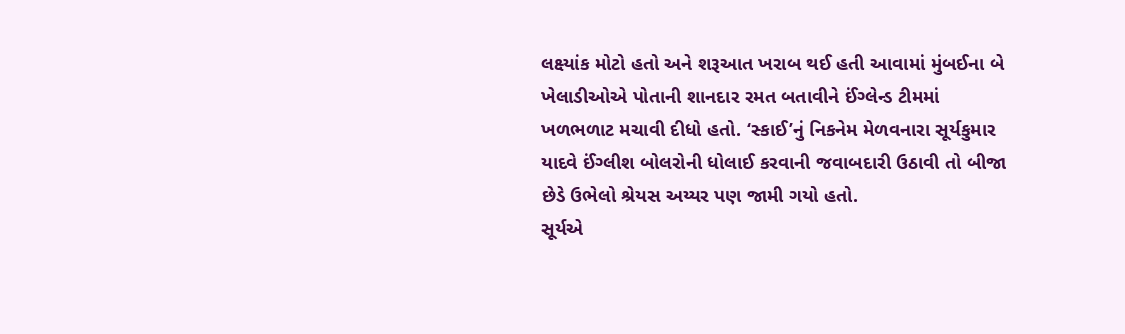લક્ષ્યાંક મોટો હતો અને શરૂઆત ખરાબ થઈ હતી આવામાં મુંબઈના બે ખેલાડીઓએ પોતાની શાનદાર રમત બતાવીને ઈંગ્લેન્ડ ટીમમાં ખળભળાટ મચાવી દીધો હતો. ‘સ્કાઈ’નું નિકનેમ મેળવનારા સૂર્યકુમાર યાદવે ઈંગ્લીશ બોલરોની ધોલાઈ કરવાની જવાબદારી ઉઠાવી તો બીજા છેડે ઉભેલો શ્રેયસ અય્યર પણ જામી ગયો હતો.
સૂર્યએ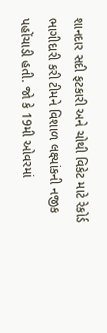શાનદાર સદી ફટકારી અને ચોથી વિકેટ માટે રેકોર્ડ ભાગીદારી કરી ટીમને વિશાળ લક્ષ્યાંકની નજીક પહોંચાડી હતી. જો કે 19મી ઓવરમાં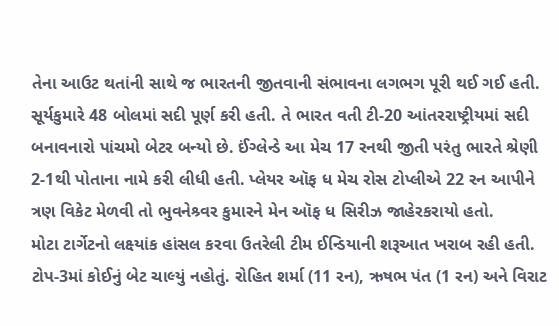તેના આઉટ થતાંની સાથે જ ભારતની જીતવાની સંભાવના લગભગ પૂરી થઈ ગઈ હતી. સૂર્યકુમારે 48 બોલમાં સદી પૂર્ણ કરી હતી. તે ભારત વતી ટી-20 આંતરરાષ્ટ્રીયમાં સદી બનાવનારો પાંચમો બેટર બન્યો છે. ઈંગ્લેન્ડે આ મેચ 17 રનથી જીતી પરંતુ ભારતે શ્રેણી 2-1થી પોતાના નામે કરી લીધી હતી. પ્લેયર ઑફ ધ મેચ રોસ ટોપ્લીએ 22 રન આપીને ત્રણ વિકેટ મેળવી તો ભુવનેશ્ર્વર કુમારને મેન ઑફ ધ સિરીઝ જાહેરકરાયો હતો.
મોટા ટાર્ગેટનો લક્ષ્યાંક હાંસલ કરવા ઉતરેલી ટીમ ઈન્ડિયાની શરૂઆત ખરાબ રહી હતી. ટોપ-3માં કોઈનું બેટ ચાલ્યું નહોતું. રોહિત શર્મા (11 રન), ઋષભ પંત (1 રન) અને વિરાટ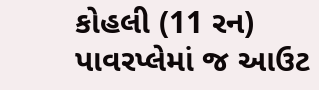કોહલી (11 રન) પાવરપ્લેમાં જ આઉટ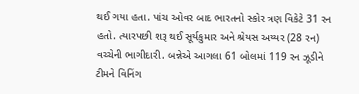થઈ ગયા હતા. પાંચ ઓવર બાદ ભારતનો સ્કોર ત્રણ વિકેટે 31 રન હતો. ત્યારપછી શરૂ થઈ સૂર્યકુમાર અને શ્રેયસ અય્યર (28 રન) વચ્ચેની ભાગીદારી. બન્નેએ આગલા 61 બોલમાં 119 રન ઝૂડીને ટીમને વિનિંગ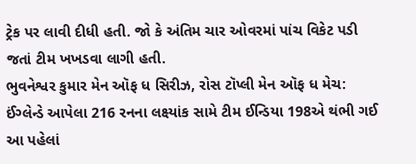ટ્રેક પર લાવી દીધી હતી. જો કે અંતિમ ચાર ઓવરમાં પાંચ વિકેટ પડી જતાં ટીમ ખખડવા લાગી હતી.
ભુવનેશ્વર કુમાર મેન ઑફ ધ સિરીઝ, રોસ ટૉપ્લી મેન ઑફ ધ મેચ: ઈંગ્લેન્ડે આપેલા 216 રનના લક્ષ્યાંક સામે ટીમ ઈન્ડિયા 198એ થંભી ગઈ
આ પહેલાં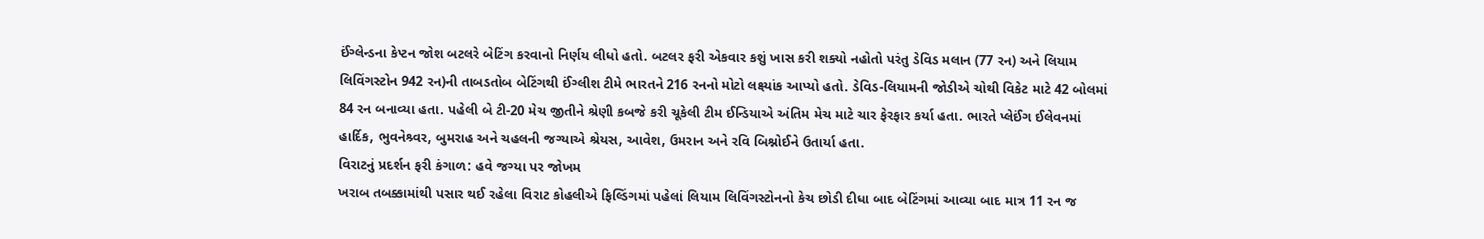ઈંગ્લેન્ડના કેપ્ટન જોશ બટલરે બેટિંગ કરવાનો નિર્ણય લીધો હતો. બટલર ફરી એકવાર કશું ખાસ કરી શક્યો નહોતો પરંતુ ડેવિડ મલાન (77 રન) અને લિયામ લિવિંગસ્ટોન 942 રન)ની તાબડતોબ બેટિંગથી ઈંગ્લીશ ટીમે ભારતને 216 રનનો મોટો લક્ષ્યાંક આપ્યો હતો. ડેવિડ-લિયામની જોડીએ ચોથી વિકેટ માટે 42 બોલમાં 84 રન બનાવ્યા હતા. પહેલી બે ટી-20 મેચ જીતીને શ્રેણી કબજે કરી ચૂકેલી ટીમ ઈન્ડિયાએ અંતિમ મેચ માટે ચાર ફેરફાર કર્યા હતા. ભારતે પ્લેઈંગ ઈલેવનમાં હાર્દિક, ભુવનેશ્ર્વર, બુમરાહ અને ચહલની જગ્યાએ શ્રેયસ, આવેશ, ઉમરાન અને રવિ બિશ્નોઈને ઉતાર્યા હતા.
વિરાટનું પ્રદર્શન ફરી કંગાળ: હવે જગ્યા પર જોખમ
ખરાબ તબક્કામાંથી પસાર થઈ રહેલા વિરાટ કોહલીએ ફિલ્ડિંગમાં પહેલાં લિયામ લિવિંગસ્ટોનનો કેચ છોડી દીધા બાદ બેટિંગમાં આવ્યા બાદ માત્ર 11 રન જ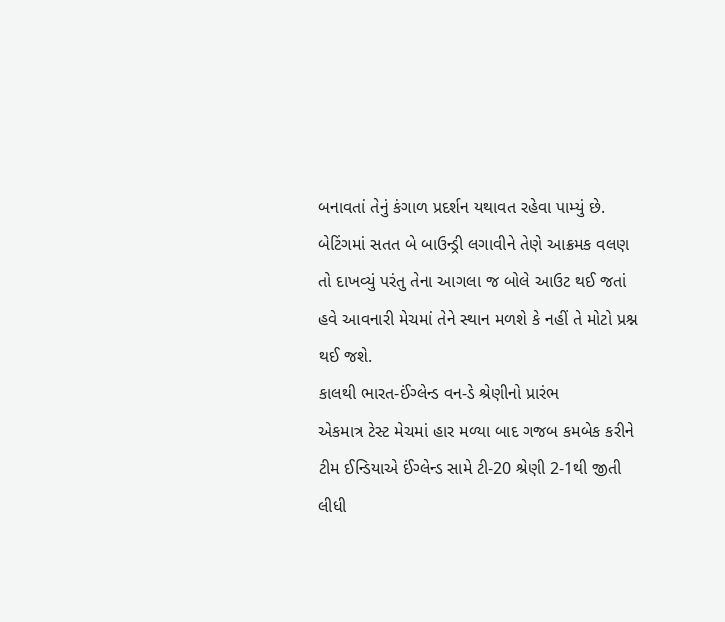બનાવતાં તેનું કંગાળ પ્રદર્શન યથાવત રહેવા પામ્યું છે. બેટિંગમાં સતત બે બાઉન્ડ્રી લગાવીને તેણે આક્રમક વલણ તો દાખવ્યું પરંતુ તેના આગલા જ બોલે આઉટ થઈ જતાં હવે આવનારી મેચમાં તેને સ્થાન મળશે કે નહીં તે મોટો પ્રશ્ન થઈ જશે.
કાલથી ભારત-ઈંગ્લેન્ડ વન-ડે શ્રેણીનો પ્રારંભ
એકમાત્ર ટેસ્ટ મેચમાં હાર મળ્યા બાદ ગજબ કમબેક કરીને ટીમ ઈન્ડિયાએ ઈંગ્લેન્ડ સામે ટી-20 શ્રેણી 2-1થી જીતી લીધી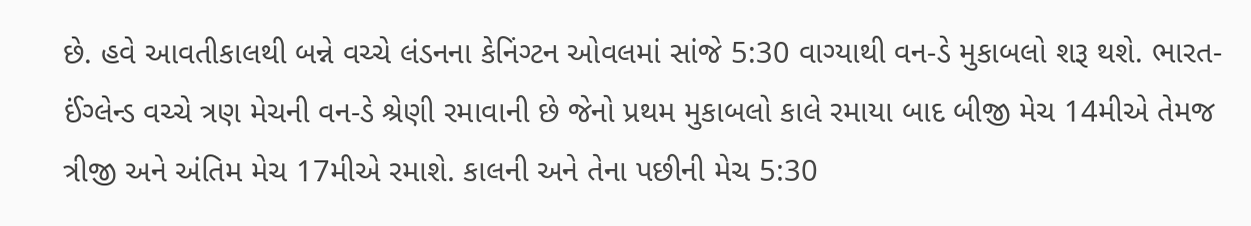છે. હવે આવતીકાલથી બન્ને વચ્ચે લંડનના કેનિંગ્ટન ઓવલમાં સાંજે 5:30 વાગ્યાથી વન-ડે મુકાબલો શરૂ થશે. ભારત-ઈંગ્લેન્ડ વચ્ચે ત્રણ મેચની વન-ડે શ્રેણી રમાવાની છે જેનો પ્રથમ મુકાબલો કાલે રમાયા બાદ બીજી મેચ 14મીએ તેમજ ત્રીજી અને અંતિમ મેચ 17મીએ રમાશે. કાલની અને તેના પછીની મેચ 5:30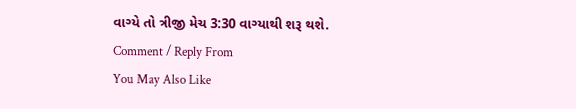વાગ્યે તો ત્રીજી મેચ 3:30 વાગ્યાથી શરૂ થશે.
Comment / Reply From
You May Also Like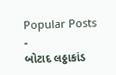Popular Posts
-
બોટાદ લઠ્ઠાકાંડ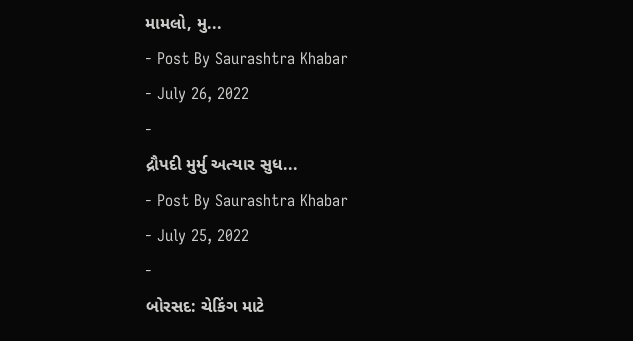મામલો, મુ...
- Post By Saurashtra Khabar
- July 26, 2022
-
દ્રૌપદી મુર્મુ અત્યાર સુધ...
- Post By Saurashtra Khabar
- July 25, 2022
-
બોરસદ: ચેકિંગ માટે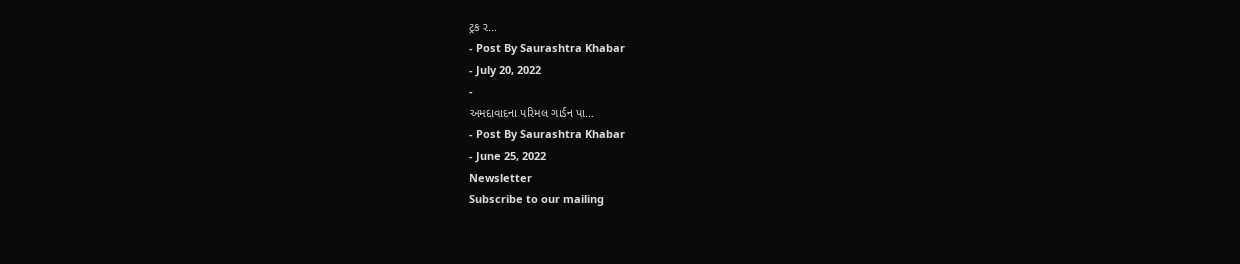ટ્રક ર...
- Post By Saurashtra Khabar
- July 20, 2022
-
અમદાવાદના પરિમલ ગાર્ડન પા...
- Post By Saurashtra Khabar
- June 25, 2022
Newsletter
Subscribe to our mailing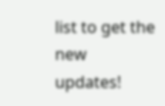list to get the new updates!